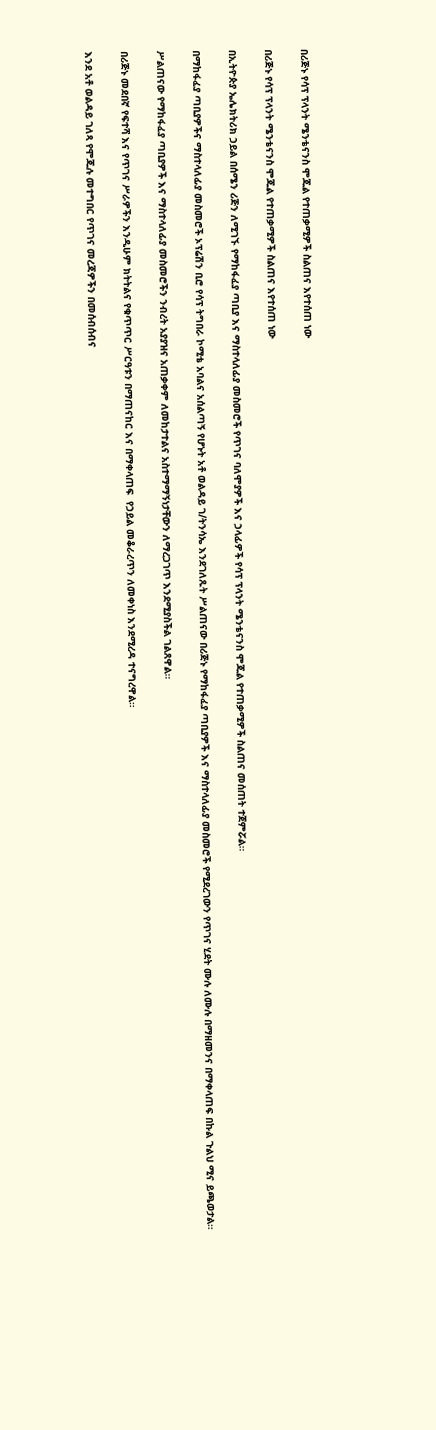በሪጅኑ የሳፕ ፕላንት ሜንቴናንስ ሞጁል የተጠቃሚዎች ስልጠና እየተሰጠ ነው

በሪጅኑ የሳፕ ፕላንት ሜንቴናንስ ሞጁል የተጠቃሚዎች ስልጠና እየተሰጠ ነው

በኢትዮጵያ ኤሌክትሪክ ኃይል በሰሜን ሪጅን ለሚገኙ የማከፋፈያ ጣቢያ እና ማስተላለፊያ መስመሮች የጥገና ባለሞያዎች እና ኃላፊዎች የሳፕ ፕላንት ሜንቴናንስ ሞጁል የተጠቃሚዎች ስልጠና መሰጠት ተጀምሯል።

በማከፋፈያ ጣቢያዎችና ማስተላለፊያ መስመሮች ኦፕሬሽን ቢሮ የሳፕ ትግበራ ኮሚቴ አባልና አሰልጣኝ የሆኑት አቶ ወልዳይ ገ/ትንሳኤ እንደገለጹት ሥልጠናው በሪጅኑ የማከፋፈያ ጣቢያዎች እና ማስተላለፊያ መስመሮች የሚደረገውን የጥገና ሂደት ሙሉ ለሙሉ በማዘመንና በማቀላጠፍ በኩል ጉልህ ሚና ይጫወታል።

ሥልጠናው የማከፋፈያ ጣቢያዎች እና ማስተላለፊያ መስመሮችን ንብረት አያያዝና አጠቃቀም ለመከታተልና አስተማማኝነታቸውን ለማረጋገጥ እንደሚያስችል ገልጸዋል።

በሪጅኑ መደበኛ የፍተሻ እና የጥገና ሥራዎችን እንዲሁም ክትትልና የቁጥጥር ሥርዓቱን በማጠናከር እና በማቀላጠፍ  የኃይል መቆራረጥን ለመቀነስ እንደሚረዳ ተናግረዋል።

እንደ አቶ ወልዳይ ገለጻ የሞጁሉ መተግበር የጥገና መረጃዎችን በመሰብሰብና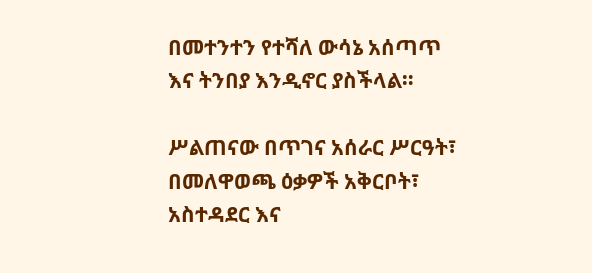በመተንተን የተሻለ ውሳኔ አሰጣጥ እና ትንበያ እንዲኖር ያስችላል።

ሥልጠናው በጥገና አሰራር ሥርዓት፣ በመለዋወጫ ዕቃዎች አቅርቦት፣ አስተዳደር እና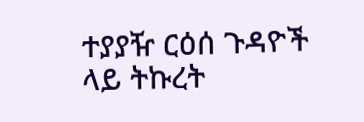ተያያዥ ርዕሰ ጉዳዮች ላይ ትኩረት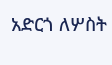አድርጎ ለሦስት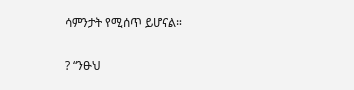ሳምንታት የሚሰጥ ይሆናል።

? “ንፁህ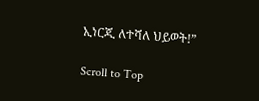ኢነርጂ ለተሻለ ህይወት!”

Scroll to Top